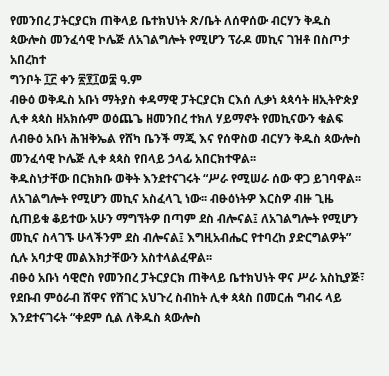የመንበረ ፓትርያርክ ጠቅላይ ቤተክህነት ጽ/ቤት ለሰዋሰው ብርሃን ቅዱስ ጳውሎስ መንፈሳዊ ኮሌጅ ለአገልግሎት የሚሆን ፕራዶ መኪና ገዝቶ በስጦታ አበረከተ
ግንቦት ፲፫ ቀን ፳፻፲ወ፰ ዓ.ም
ብፁዕ ወቅዱስ አቡነ ማትያስ ቀዳማዊ ፓትርያርክ ርእሰ ሊቃነ ጳጳሳት ዘኢትዮጵያ ሊቀ ጳጳስ ዘአክሱም ወዕጨጌ ዘመንበረ ተክለ ሃይማኖት የመኪናውን ቁልፍ ለብፁዕ አቡነ ሕዝቅኤል የሸካ ቤንች ማጂ እና የሰዋስወ ብርሃን ቅዱስ ጳውሎስ መንፈሳዊ ኮሌጅ ሊቀ ጳጳስ የበላይ ኃላፊ አበርክተዋል፡፡
ቅዱስነታቸው በርክክቡ ወቅት እንደተናገሩት “ሥራ የሚሠራ ሰው ዋጋ ይገባዋል፡፡ ለአገልግሎት የሚሆን መኪና አስፈላጊ ነው፡፡ ብፁዕነትዎ እርስዎ ብዙ ጊዜ ሲጠይቁ ቆይተው አሁን ማግኘትዎ በጣም ደስ ብሎናል፤ ለአገልግሎት የሚሆን መኪና ስላገኙ ሁላችንም ደስ ብሎናል፤ እግዚአብሔር የተባረከ ያድርግልዎት” ሲሉ አባታዊ መልእክታቸውን አስተላልፈዋል፡፡
ብፁዕ አቡነ ሳዊሮስ የመንበረ ፓትርያርክ ጠቅላይ ቤተክህነት ዋና ሥራ አስኪያጅ፣ የደቡብ ምዕራብ ሸዋና የሸገር አህጉረ ስብከት ሊቀ ጳጳስ በመርሐ ግብሩ ላይ እንደተናገሩት “ቀደም ሲል ለቅዱስ ጳውሎስ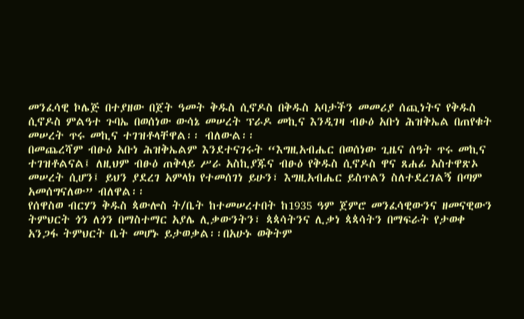መንፈሳዊ ኮሌጅ በተያዘው በጀት ዓመት ቅዱስ ሲኖዶስ በቅዱስ አባታችን መመሪያ ሰጪነትና የቅዱስ ሲኖዶስ ምልዓተ ጉባኤ በወሰነው ውሳኔ መሠረት ፕራዶ መኪና እንዲገዛ ብፁዕ አቡነ ሕዝቅኤል በጠየቁት መሠረት ጥሩ መኪና ተገዝቶላቸዋል፡፡ ብለውል፡፡
በመጨረሻም ብፁዕ አቡነ ሕዝቅኤልም እንደተናገሩት “እግዚአብሔር በወሰነው ጊዜና ሰዓት ጥሩ መኪና ተገዝቶልናል፤ ለዚህም ብፁዕ ጠቅላይ ሥራ አስኪያጁና ብፁዕ የቅዱስ ሲኖዶስ ዋና ጸሐፊ አስተዋጽኦ መሠረት ሲሆን፤ ይህን ያደረገ አምላክ የተመሰገነ ይሁን፣ እግዚአብሔር ይስጥልን ስለተደረገልኝ በጣም አመሰግናለው” ብለዋል፡፡
የሰዋስወ ብርሃን ቅዱስ ጳውሎስ ት/ቤት ከተመሠረተበት ከ1935 ዓም ጀምሮ መንፈሳዊውንና ዘመናዊውን ትምህርት ጎን ለጎን በማስተማር አያሌ ሊቃውንትን፣ ጳጳሳትንና ሊቃነ ጳጳሳትን በማፍራት የታወቀ አንጋፋ ትምህርት ቤት መሆኑ ይታወቃል፡፡በአሁኑ ወቅትም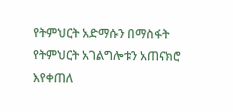የትምህርት አድማሱን በማስፋት የትምህርት አገልግሎቱን አጠናክሮ እየቀጠለ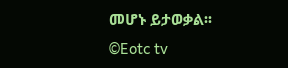መሆኑ ይታወቃል፡፡
©Eotc tv